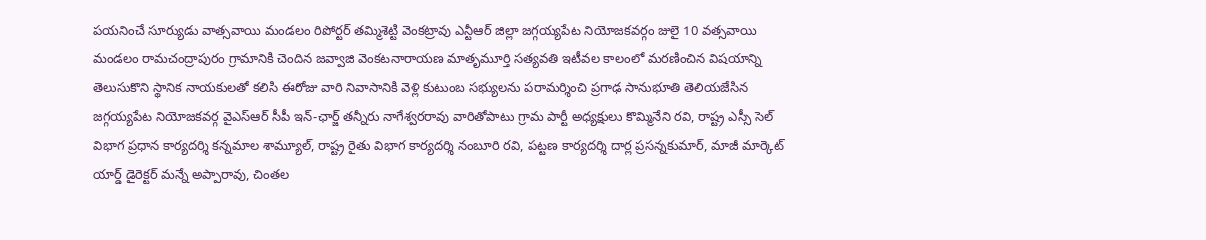పయనించే సూర్యుడు వాత్సవాయి మండలం రిపోర్టర్ తమ్మిశెట్టి వెంకట్రావు ఎన్టీఆర్ జిల్లా జగ్గయ్యపేట నియోజకవర్గం జులై 10 వత్సవాయి మండలం రామచంద్రాపురం గ్రామానికి చెందిన జవ్వాజి వెంకటనారాయణ మాతృమూర్తి సత్యవతి ఇటీవల కాలంలో మరణించిన విషయాన్ని తెలుసుకొని స్థానిక నాయకులతో కలిసి ఈరోజు వారి నివాసానికి వెళ్లి కుటుంబ సభ్యులను పరామర్శించి ప్రగాఢ సానుభూతి తెలియజేసిన జగ్గయ్యపేట నియోజకవర్గ వైఎస్ఆర్ సీపీ ఇన్-ఛార్జ్ తన్నీరు నాగేశ్వరరావు వారితోపాటు గ్రామ పార్టీ అధ్యక్షులు కొమ్మినేని రవి, రాష్ట్ర ఎస్సీ సెల్ విభాగ ప్రధాన కార్యదర్శి కన్నమాల శామ్యూల్, రాష్ట్ర రైతు విభాగ కార్యదర్శి నంబూరి రవి, పట్టణ కార్యదర్శి దార్ల ప్రసన్నకుమార్, మాజీ మార్కెట్ యార్డ్ డైరెక్టర్ మన్నే అప్పారావు, చింతల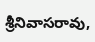శ్రీనివాసరావు,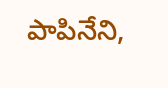పాపినేని,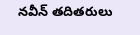నవీన్ తదితరులు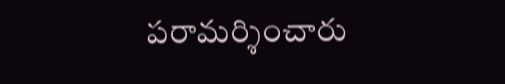పరామర్శించారు